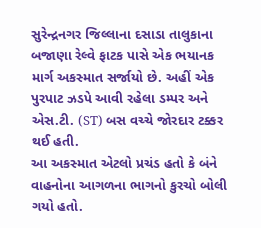સુરેન્દ્રનગર જિલ્લાના દસાડા તાલુકાના બજાણા રેલ્વે ફાટક પાસે એક ભયાનક માર્ગ અકસ્માત સર્જાયો છે. અહીં એક પુરપાટ ઝડપે આવી રહેલા ડમ્પર અને એસ.ટી. (ST) બસ વચ્ચે જોરદાર ટક્કર થઈ હતી.
આ અકસ્માત એટલો પ્રચંડ હતો કે બંને વાહનોના આગળના ભાગનો કુરચો બોલી ગયો હતો.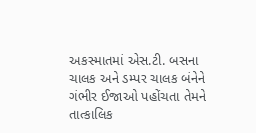અકસ્માતમાં એસ.ટી. બસના ચાલક અને ડમ્પર ચાલક બંનેને ગંભીર ઈજાઓ પહોંચતા તેમને તાત્કાલિક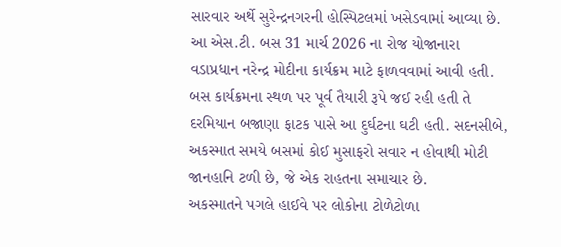સારવાર અર્થે સુરેન્દ્રનગરની હોસ્પિટલમાં ખસેડવામાં આવ્યા છે.
આ એસ.ટી. બસ 31 માર્ચ 2026 ના રોજ યોજાનારા વડાપ્રધાન નરેન્દ્ર મોદીના કાર્યક્રમ માટે ફાળવવામાં આવી હતી. બસ કાર્યક્રમના સ્થળ પર પૂર્વ તૈયારી રૂપે જઈ રહી હતી તે દરમિયાન બજાણા ફાટક પાસે આ દુર્ઘટના ઘટી હતી. સદનસીબે, અકસ્માત સમયે બસમાં કોઈ મુસાફરો સવાર ન હોવાથી મોટી જાનહાનિ ટળી છે, જે એક રાહતના સમાચાર છે.
અકસ્માતને પગલે હાઈવે પર લોકોના ટોળેટોળા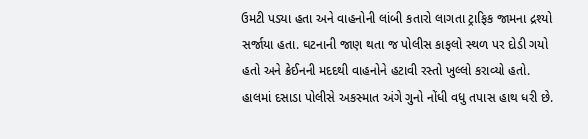ઉમટી પડ્યા હતા અને વાહનોની લાંબી કતારો લાગતા ટ્રાફિક જામના દ્રશ્યો સર્જાયા હતા. ઘટનાની જાણ થતા જ પોલીસ કાફલો સ્થળ પર દોડી ગયો હતો અને ક્રેઈનની મદદથી વાહનોને હટાવી રસ્તો ખુલ્લો કરાવ્યો હતો. હાલમાં દસાડા પોલીસે અકસ્માત અંગે ગુનો નોંધી વધુ તપાસ હાથ ધરી છે.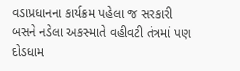વડાપ્રધાનના કાર્યક્રમ પહેલા જ સરકારી બસને નડેલા અકસ્માતે વહીવટી તંત્રમાં પણ દોડધામ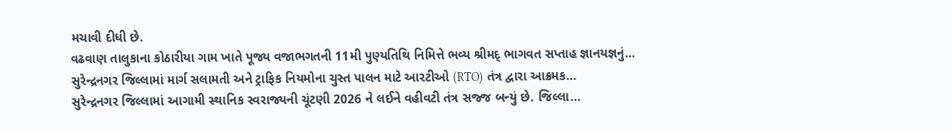મચાવી દીધી છે.
વઢવાણ તાલુકાના કોઠારીયા ગામ ખાતે પૂજ્ય વજાભગતની 11મી પુણ્યતિથિ નિમિત્તે ભવ્ય શ્રીમદ્ ભાગવત સપ્તાહ જ્ઞાનયજ્ઞનું…
સુરેન્દ્રનગર જિલ્લામાં માર્ગ સલામતી અને ટ્રાફિક નિયમોના ચુસ્ત પાલન માટે આરટીઓ (RTO) તંત્ર દ્વારા આક્રમક…
સુરેન્દ્રનગર જિલ્લામાં આગામી સ્થાનિક સ્વરાજ્યની ચૂંટણી 2026 ને લઈને વહીવટી તંત્ર સજ્જ બન્યું છે. જિલ્લા…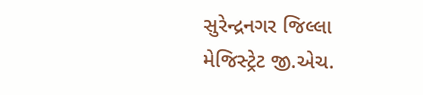સુરેન્દ્રનગર જિલ્લા મેજિસ્ટ્રેટ જી.એચ.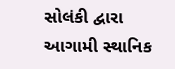સોલંકી દ્વારા આગામી સ્થાનિક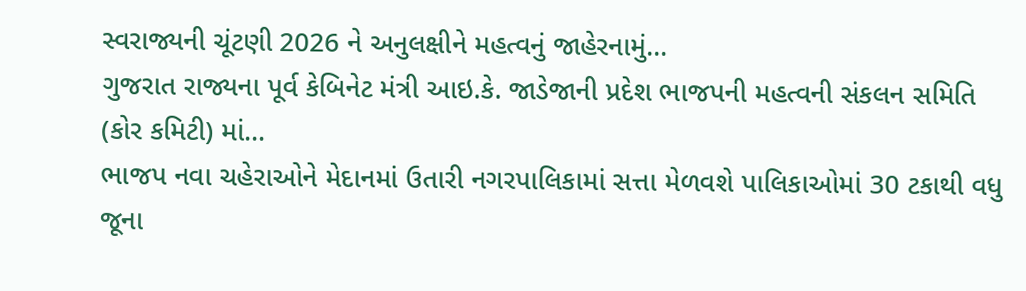સ્વરાજ્યની ચૂંટણી 2026 ને અનુલક્ષીને મહત્વનું જાહેરનામું…
ગુજરાત રાજ્યના પૂર્વ કેબિનેટ મંત્રી આઇ.કે. જાડેજાની પ્રદેશ ભાજપની મહત્વની સંકલન સમિતિ (કોર કમિટી) માં…
ભાજપ નવા ચહેરાઓને મેદાનમાં ઉતારી નગરપાલિકામાં સત્તા મેળવશે પાલિકાઓમાં 30 ટકાથી વધુ જૂના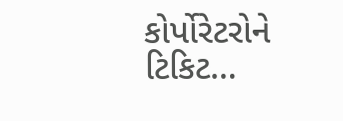કોર્પોરેટરોને ટિકિટ…